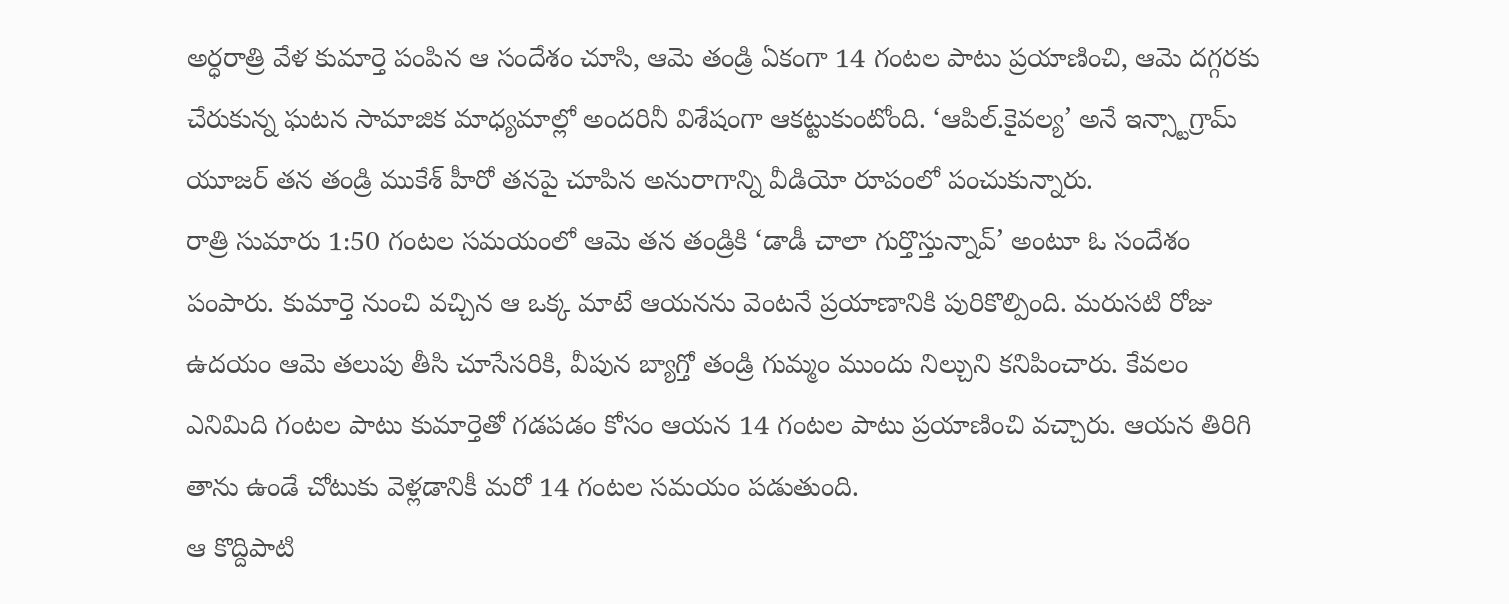అర్ధరాత్రి వేళ కుమార్తె పంపిన ఆ సందేశం చూసి, ఆమె తండ్రి ఏకంగా 14 గంటల పాటు ప్రయాణించి, ఆమె దగ్గరకు చేరుకున్న ఘటన సామాజిక మాధ్యమాల్లో అందరినీ విశేషంగా ఆకట్టుకుంటోంది. ‘ఆపిల్.కైవల్య’ అనే ఇన్స్టాగ్రామ్ యూజర్ తన తండ్రి ముకేశ్ హీరో తనపై చూపిన అనురాగాన్ని వీడియో రూపంలో పంచుకున్నారు.
రాత్రి సుమారు 1:50 గంటల సమయంలో ఆమె తన తండ్రికి ‘డాడీ చాలా గుర్తొస్తున్నావ్’ అంటూ ఓ సందేశం పంపారు. కుమార్తె నుంచి వచ్చిన ఆ ఒక్క మాటే ఆయనను వెంటనే ప్రయాణానికి పురికొల్పింది. మరుసటి రోజు ఉదయం ఆమె తలుపు తీసి చూసేసరికి, వీపున బ్యాగ్తో తండ్రి గుమ్మం ముందు నిల్చుని కనిపించారు. కేవలం ఎనిమిది గంటల పాటు కుమార్తెతో గడపడం కోసం ఆయన 14 గంటల పాటు ప్రయాణించి వచ్చారు. ఆయన తిరిగి తాను ఉండే చోటుకు వెళ్లడానికీ మరో 14 గంటల సమయం పడుతుంది.
ఆ కొద్దిపాటి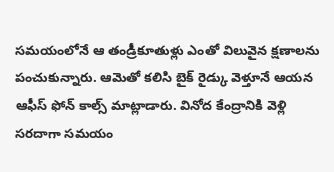సమయంలోనే ఆ తండ్రీకూతుళ్లు ఎంతో విలువైన క్షణాలను పంచుకున్నారు. ఆమెతో కలిసి బైక్ రైడ్కు వెళ్తూనే ఆయన ఆఫీస్ ఫోన్ కాల్స్ మాట్లాడారు. వినోద కేంద్రానికి వెళ్లి సరదాగా సమయం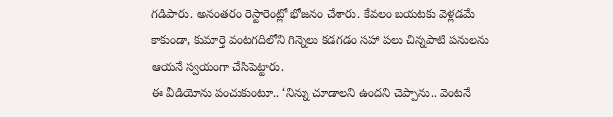గడిపారు. అనంతరం రెస్టారెంట్లో భోజనం చేశారు. కేవలం బయటకు వెళ్లడమే కాకుండా, కుమార్తె వంటగదిలోని గిన్నెలు కడగడం సహా పలు చిన్నపాటి పనులను ఆయనే స్వయంగా చేసిపెట్టారు.
ఈ వీడియోను పంచుకుంటూ.. ‘నిన్ను చూడాలని ఉందని చెప్పాను.. వెంటనే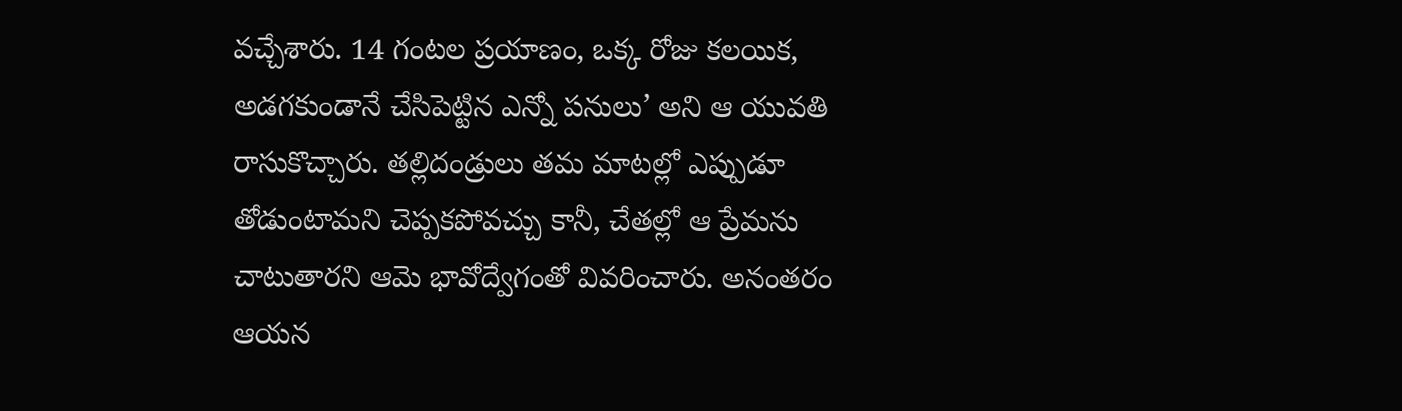వచ్చేశారు. 14 గంటల ప్రయాణం, ఒక్క రోజు కలయిక, అడగకుండానే చేసిపెట్టిన ఎన్నో పనులు’ అని ఆ యువతి రాసుకొచ్చారు. తల్లిదండ్రులు తమ మాటల్లో ఎప్పుడూ తోడుంటామని చెప్పకపోవచ్చు కానీ, చేతల్లో ఆ ప్రేమను చాటుతారని ఆమె భావోద్వేగంతో వివరించారు. అనంతరం ఆయన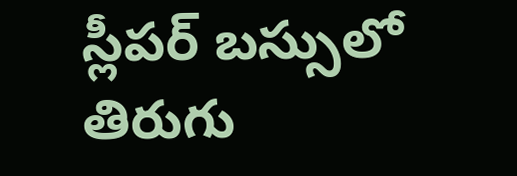స్లీపర్ బస్సులో తిరుగు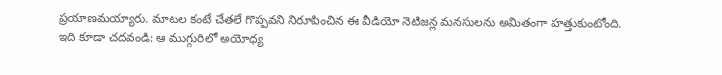ప్రయాణమయ్యారు. మాటల కంటే చేతలే గొప్పవని నిరూపించిన ఈ వీడియో నెటిజన్ల మనసులను అమితంగా హత్తుకుంటోంది.
ఇది కూడా చదవండి: ఆ ముగ్గురిలో అయోధ్య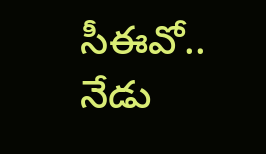సీఈవో.. నేడు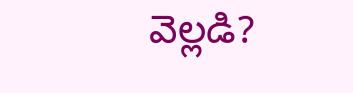వెల్లడి?